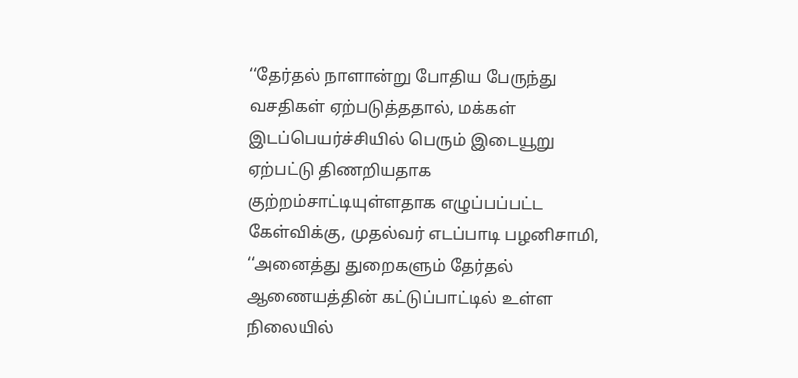‘‘தேர்தல் நாளான்று போதிய பேருந்து வசதிகள் ஏற்படுத்ததால், மக்கள் இடப்பெயர்ச்சியில் பெரும் இடையூறு ஏற்பட்டு திணறியதாக குற்றம்சாட்டியுள்ளதாக எழுப்பப்பட்ட கேள்விக்கு, முதல்வர் எடப்பாடி பழனிசாமி, ‘‘அனைத்து துறைகளும் தேர்தல் ஆணையத்தின் கட்டுப்பாட்டில் உள்ள நிலையில்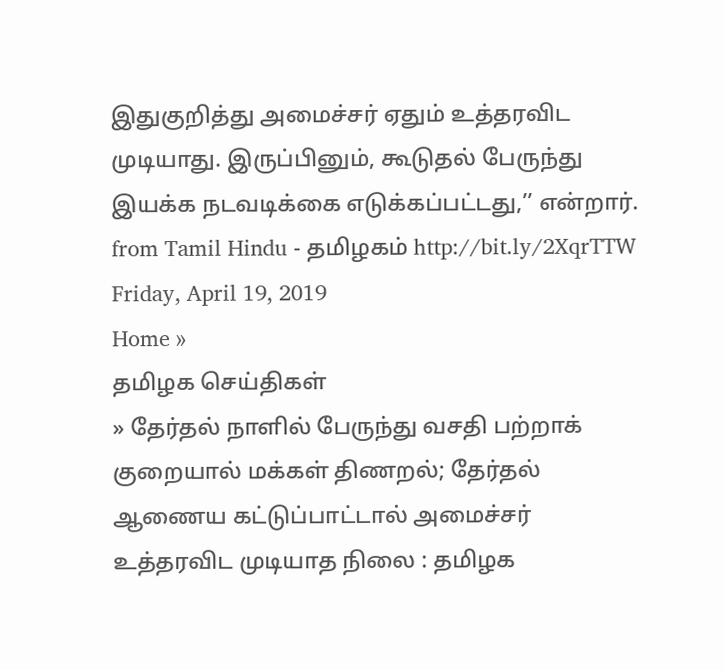இதுகுறித்து அமைச்சர் ஏதும் உத்தரவிட முடியாது. இருப்பினும், கூடுதல் பேருந்து இயக்க நடவடிக்கை எடுக்கப்பட்டது,’’ என்றார்.
from Tamil Hindu - தமிழகம் http://bit.ly/2XqrTTW
Friday, April 19, 2019
Home »
தமிழக செய்திகள்
» தேர்தல் நாளில் பேருந்து வசதி பற்றாக் குறையால் மக்கள் திணறல்; தேர்தல் ஆணைய கட்டுப்பாட்டால் அமைச்சர் உத்தரவிட முடியாத நிலை : தமிழக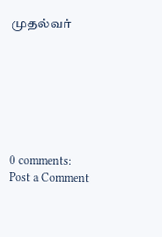முதல்வர்







0 comments:
Post a Comment